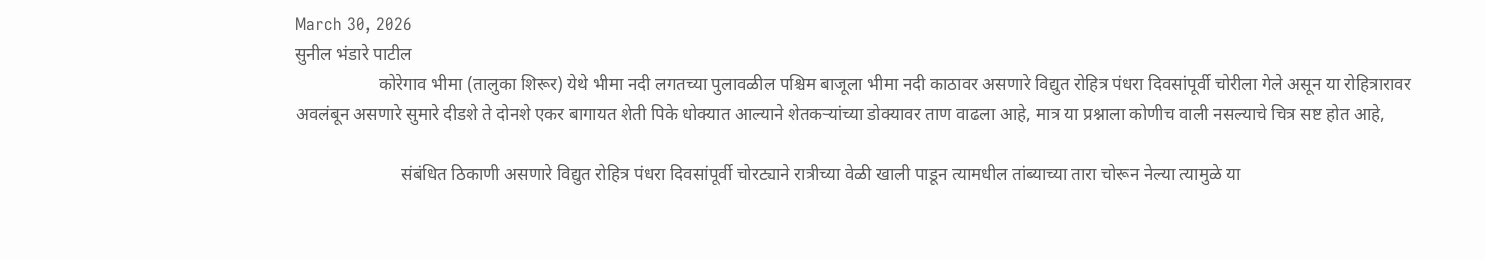March 30, 2026
सुनील भंडारे पाटील
                   कोरेगाव भीमा (तालुका शिरूर) येथे भीमा नदी लगतच्या पुलावळील पश्चिम बाजूला भीमा नदी काठावर असणारे विद्युत रोहित्र पंधरा दिवसांपूर्वी चोरीला गेले असून या रोहित्रारावर अवलंबून असणारे सुमारे दीडशे ते दोनशे एकर बागायत शेती पिके धोक्यात आल्याने शेतकऱ्यांच्या डोक्यावर ताण वाढला आहे, मात्र या प्रश्नाला कोणीच वाली नसल्याचे चित्र सष्ट होत आहे,

                        संबंधित ठिकाणी असणारे विद्युत रोहित्र पंधरा दिवसांपूर्वी चोरट्याने रात्रीच्या वेळी खाली पाडून त्यामधील तांब्याच्या तारा चोरून नेल्या त्यामुळे या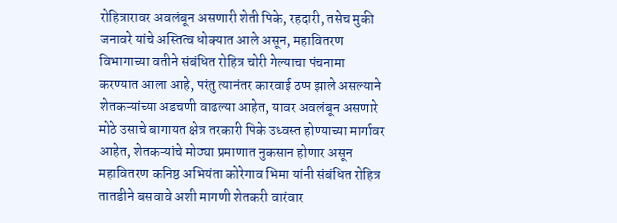रोहित्रारावर अवलंबून असणारी शेती पिके, रहदारी, तसेच मुकी जनावरे यांचे अस्तित्व धोक्यात आले असून, महावितरण विभागाच्या वतीने संबंधित रोहित्र चोरी गेल्याचा पंचनामा करण्यात आला आहे, परंतु त्यानंतर कारवाई ठप्प झाले असल्याने शेतकऱ्यांच्या अडचणी वाढल्या आहेत, यावर अवलंबून असणारे मोठे उसाचे बागायत क्षेत्र तरकारी पिके उध्वस्त होण्याच्या मार्गावर आहेत, शेतकऱ्यांचे मोठ्या प्रमाणात नुकसान होणार असून महावितरण कनिष्ठ अभियंता कोरेगाव भिमा यांनी संबंधित रोहित्र तातडीने बसवावे अशी मागणी शेतकरी वारंवार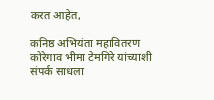करत आहेत,

कनिष्ठ अभियंता महावितरण कोरेगाव भीमा टेमगिरे यांच्याशी संपर्क साधला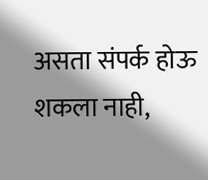असता संपर्क होऊ शकला नाही,